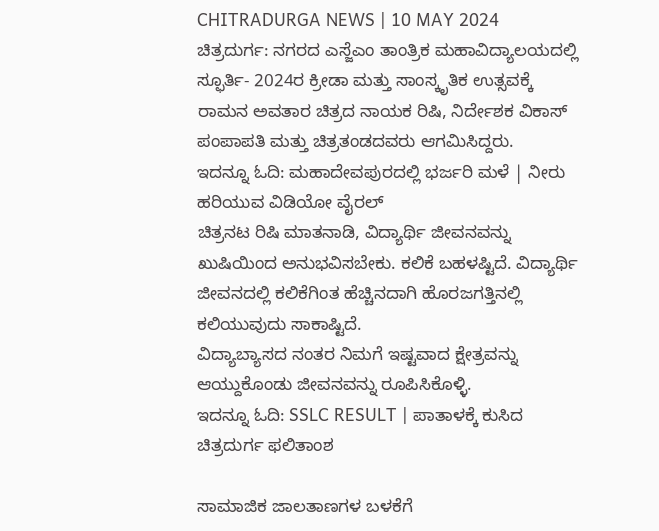CHITRADURGA NEWS | 10 MAY 2024
ಚಿತ್ರದುರ್ಗ: ನಗರದ ಎಸ್ಜೆಎಂ ತಾಂತ್ರಿಕ ಮಹಾವಿದ್ಯಾಲಯದಲ್ಲಿ ಸ್ಫೂರ್ತಿ- 2024ರ ಕ್ರೀಡಾ ಮತ್ತು ಸಾಂಸ್ಕೃತಿಕ ಉತ್ಸವಕ್ಕೆ ರಾಮನ ಅವತಾರ ಚಿತ್ರದ ನಾಯಕ ರಿಷಿ, ನಿರ್ದೇಶಕ ವಿಕಾಸ್ ಪಂಪಾಪತಿ ಮತ್ತು ಚಿತ್ರತಂಡದವರು ಆಗಮಿಸಿದ್ದರು.
ಇದನ್ನೂ ಓದಿ: ಮಹಾದೇವಪುರದಲ್ಲಿ ಭರ್ಜರಿ ಮಳೆ | ನೀರು ಹರಿಯುವ ವಿಡಿಯೋ ವೈರಲ್
ಚಿತ್ರನಟ ರಿಷಿ ಮಾತನಾಡಿ, ವಿದ್ಯಾರ್ಥಿ ಜೀವನವನ್ನು ಖುಷಿಯಿಂದ ಅನುಭವಿಸಬೇಕು. ಕಲಿಕೆ ಬಹಳಷ್ಟಿದೆ. ವಿದ್ಯಾರ್ಥಿ ಜೀವನದಲ್ಲಿ ಕಲಿಕೆಗಿಂತ ಹೆಚ್ಚಿನದಾಗಿ ಹೊರಜಗತ್ತಿನಲ್ಲಿ ಕಲಿಯುವುದು ಸಾಕಾಷ್ಟಿದೆ.
ವಿದ್ಯಾಬ್ಯಾಸದ ನಂತರ ನಿಮಗೆ ಇಷ್ಟವಾದ ಕ್ಷೇತ್ರವನ್ನು ಆಯ್ದುಕೊಂಡು ಜೀವನವನ್ನು ರೂಪಿಸಿಕೊಳ್ಳಿ.
ಇದನ್ನೂ ಓದಿ: SSLC RESULT | ಪಾತಾಳಕ್ಕೆ ಕುಸಿದ ಚಿತ್ರದುರ್ಗ ಫಲಿತಾಂಶ

ಸಾಮಾಜಿಕ ಜಾಲತಾಣಗಳ ಬಳಕೆಗೆ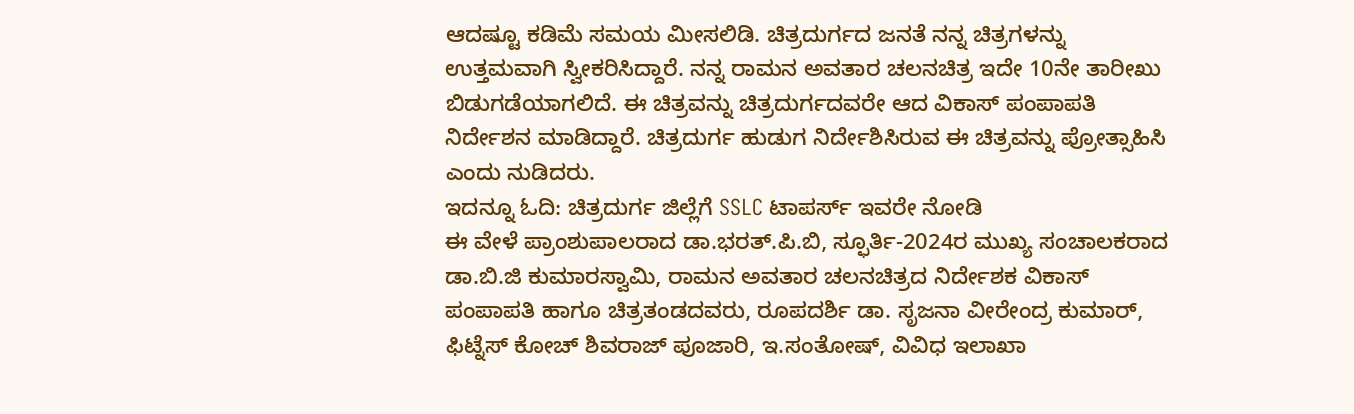ಆದಷ್ಟೂ ಕಡಿಮೆ ಸಮಯ ಮೀಸಲಿಡಿ. ಚಿತ್ರದುರ್ಗದ ಜನತೆ ನನ್ನ ಚಿತ್ರಗಳನ್ನು ಉತ್ತಮವಾಗಿ ಸ್ವೀಕರಿಸಿದ್ದಾರೆ. ನನ್ನ ರಾಮನ ಅವತಾರ ಚಲನಚಿತ್ರ ಇದೇ 10ನೇ ತಾರೀಖು ಬಿಡುಗಡೆಯಾಗಲಿದೆ. ಈ ಚಿತ್ರವನ್ನು ಚಿತ್ರದುರ್ಗದವರೇ ಆದ ವಿಕಾಸ್ ಪಂಪಾಪತಿ ನಿರ್ದೇಶನ ಮಾಡಿದ್ದಾರೆ. ಚಿತ್ರದುರ್ಗ ಹುಡುಗ ನಿರ್ದೇಶಿಸಿರುವ ಈ ಚಿತ್ರವನ್ನು ಪ್ರೋತ್ಸಾಹಿಸಿ ಎಂದು ನುಡಿದರು.
ಇದನ್ನೂ ಓದಿ: ಚಿತ್ರದುರ್ಗ ಜಿಲ್ಲೆಗೆ SSLC ಟಾಪರ್ಸ್ ಇವರೇ ನೋಡಿ
ಈ ವೇಳೆ ಪ್ರಾಂಶುಪಾಲರಾದ ಡಾ.ಭರತ್.ಪಿ.ಬಿ, ಸ್ಫೂರ್ತಿ-2024ರ ಮುಖ್ಯ ಸಂಚಾಲಕರಾದ ಡಾ.ಬಿ.ಜಿ ಕುಮಾರಸ್ವಾಮಿ, ರಾಮನ ಅವತಾರ ಚಲನಚಿತ್ರದ ನಿರ್ದೇಶಕ ವಿಕಾಸ್ ಪಂಪಾಪತಿ ಹಾಗೂ ಚಿತ್ರತಂಡದವರು, ರೂಪದರ್ಶಿ ಡಾ. ಸೃಜನಾ ವೀರೇಂದ್ರ ಕುಮಾರ್, ಫಿಟ್ನೆಸ್ ಕೋಚ್ ಶಿವರಾಜ್ ಪೂಜಾರಿ, ಇ.ಸಂತೋಷ್, ವಿವಿಧ ಇಲಾಖಾ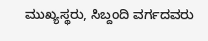ಮುಖ್ಯಸ್ಥರು, ಸಿಬ್ದಂದಿ ವರ್ಗದವರು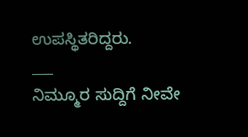ಉಪಸ್ಥಿತರಿದ್ದರು.
___
ನಿಮ್ಮೂರ ಸುದ್ದಿಗೆ ನೀವೇ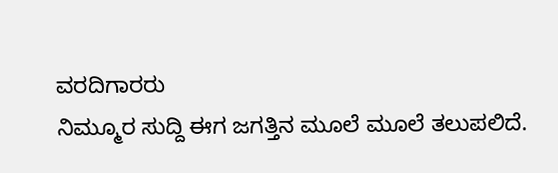ವರದಿಗಾರರು
ನಿಮ್ಮೂರ ಸುದ್ದಿ ಈಗ ಜಗತ್ತಿನ ಮೂಲೆ ಮೂಲೆ ತಲುಪಲಿದೆ.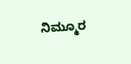ನಿಮ್ಮೂರ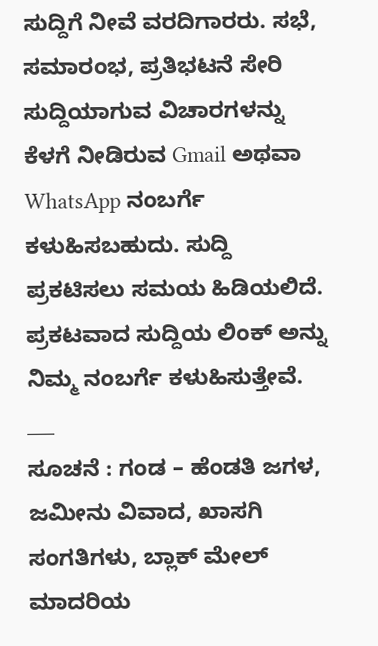ಸುದ್ದಿಗೆ ನೀವೆ ವರದಿಗಾರರು. ಸಭೆ, ಸಮಾರಂಭ, ಪ್ರತಿಭಟನೆ ಸೇರಿ ಸುದ್ದಿಯಾಗುವ ವಿಚಾರಗಳನ್ನು ಕೆಳಗೆ ನೀಡಿರುವ Gmail ಅಥವಾ WhatsApp ನಂಬರ್ಗೆ ಕಳುಹಿಸಬಹುದು. ಸುದ್ದಿ ಪ್ರಕಟಿಸಲು ಸಮಯ ಹಿಡಿಯಲಿದೆ. ಪ್ರಕಟವಾದ ಸುದ್ದಿಯ ಲಿಂಕ್ ಅನ್ನು ನಿಮ್ಮ ನಂಬರ್ಗೆ ಕಳುಹಿಸುತ್ತೇವೆ.
___
ಸೂಚನೆ : ಗಂಡ – ಹೆಂಡತಿ ಜಗಳ, ಜಮೀನು ವಿವಾದ, ಖಾಸಗಿ ಸಂಗತಿಗಳು, ಬ್ಲಾಕ್ ಮೇಲ್ ಮಾದರಿಯ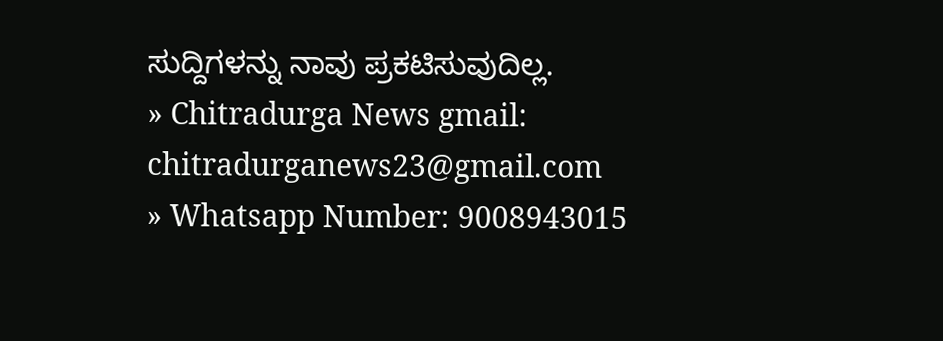ಸುದ್ದಿಗಳನ್ನು ನಾವು ಪ್ರಕಟಿಸುವುದಿಲ್ಲ.
» Chitradurga News gmail: chitradurganews23@gmail.com
» Whatsapp Number: 9008943015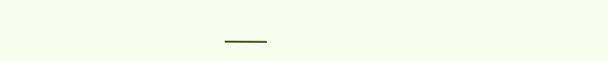___